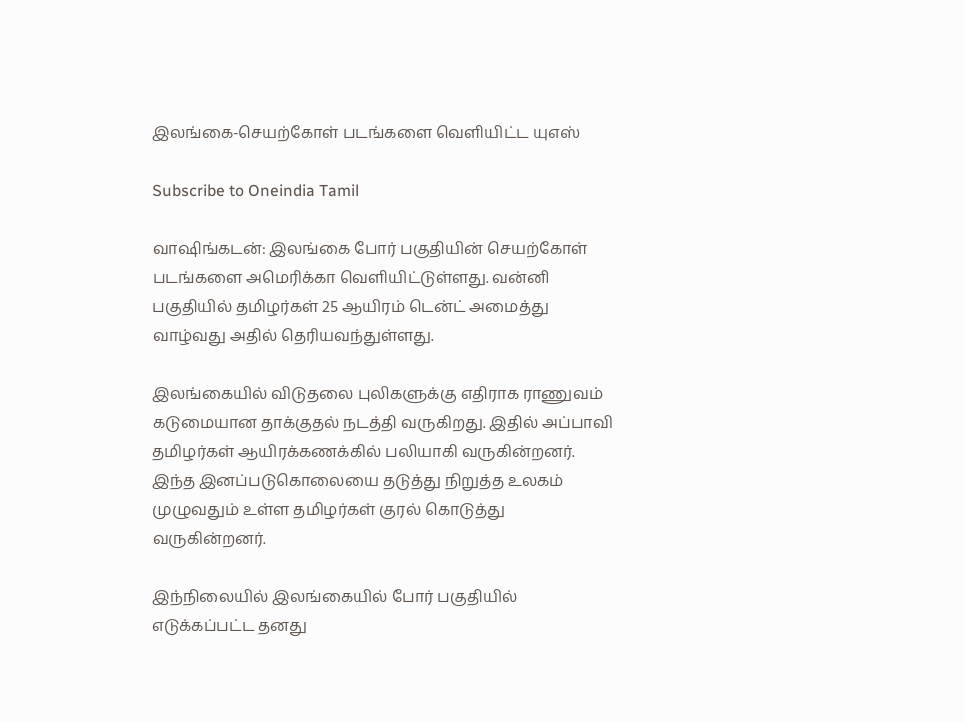இலங்கை-செயற்கோள் படங்களை வெளியிட்ட யுஎஸ்

Subscribe to Oneindia Tamil

வாஷிங்கடன்: இலங்கை போர் பகுதியின் செயற்கோள் படங்களை அமெரிக்கா வெளியிட்டுள்ளது. வன்னி பகுதியில் தமிழர்கள் 25 ஆயிரம் டென்ட் அமைத்து வாழ்வது அதில் தெரியவந்துள்ளது.

இலங்கையில் விடுதலை புலிகளுக்கு எதிராக ராணுவம் கடுமையான தாக்குதல் நடத்தி வருகிறது. இதில் அப்பாவி தமிழர்கள் ஆயிரக்கணக்கில் பலியாகி வருகின்றனர். இந்த இனப்படுகொலையை தடுத்து நிறுத்த உலகம் முழுவதும் உள்ள தமிழர்கள் குரல் கொடுத்து வருகின்றனர்.

இந்நிலையில் இலங்கையில் போர் பகுதியில் எடுக்கப்பட்ட தனது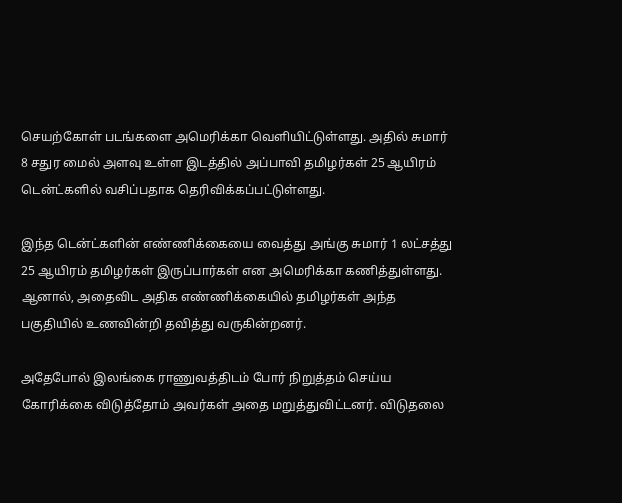செயற்கோள் படங்களை அமெரிக்கா வெளியிட்டுள்ளது. அதில் சுமார் 8 சதுர மைல் அளவு உள்ள இடத்தில் அப்பாவி தமிழர்கள் 25 ஆயிரம் டென்ட்களில் வசிப்பதாக தெரிவிக்கப்பட்டுள்ளது.

இந்த டென்ட்களின் எண்ணிக்கையை வைத்து அங்கு சுமார் 1 லட்சத்து 25 ஆயிரம் தமிழர்கள் இருப்பார்கள் என அமெரிக்கா கணித்துள்ளது. ஆனால், அதைவிட அதிக எண்ணிக்கையில் தமிழர்கள் அந்த பகுதியில் உணவின்றி தவித்து வருகின்றனர்.

அதேபோல் இலங்கை ராணுவத்திடம் போர் நிறுத்தம் செய்ய கோரிக்கை விடுத்தோம் அவர்கள் அதை மறுத்துவிட்டனர். விடுதலை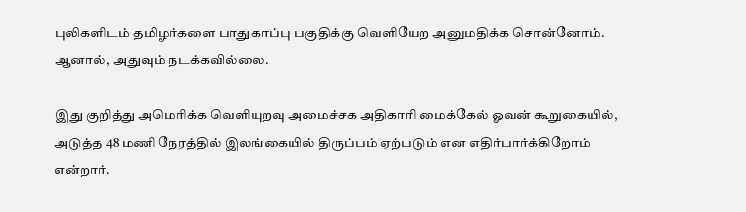புலிகளிடம் தமிழர்களை பாதுகாப்பு பகுதிக்கு வெளியேற அனுமதிக்க சொன்னோம். ஆனால், அதுவும் நடக்கவில்லை.

இது குறித்து அமெரிக்க வெளியுறவு அமைச்சக அதிகாரி மைக்கேல் ஓவன் கூறுகையில், அடுத்த 48 மணி நேரத்தில் இலங்கையில் திருப்பம் ஏற்படும் என எதிர்பார்க்கிறோம் என்றார்.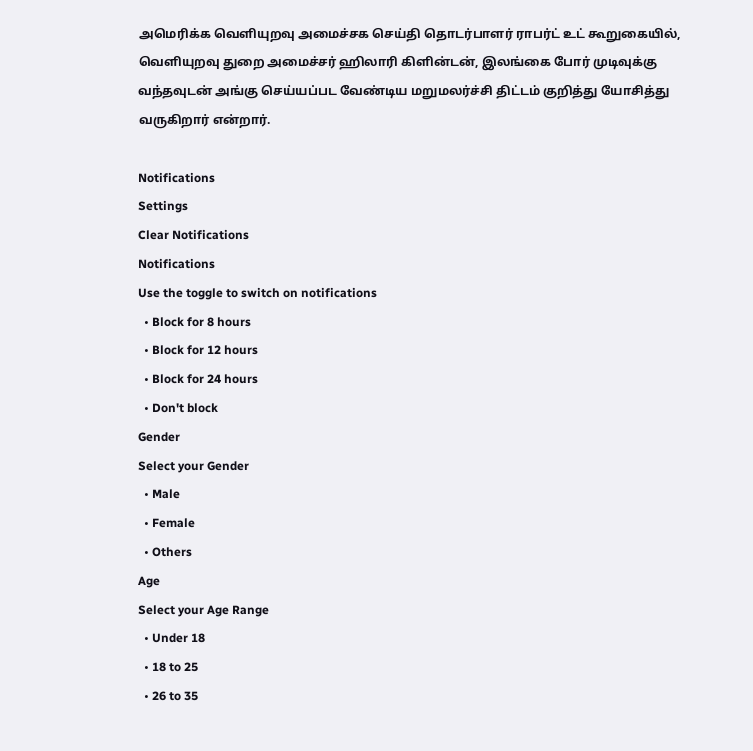அமெரிக்க வெளியுறவு அமைச்சக செய்தி தொடர்பாளர் ராபர்ட் உட் கூறுகையில், வெளியுறவு துறை அமைச்சர் ஹிலாரி கிளின்டன், இலங்கை போர் முடிவுக்கு வந்தவுடன் அங்கு செய்யப்பட வேண்டிய மறுமலர்ச்சி திட்டம் குறித்து யோசித்து வருகிறார் என்றார்.

Notifications
Settings
Clear Notifications
Notifications
Use the toggle to switch on notifications
  • Block for 8 hours
  • Block for 12 hours
  • Block for 24 hours
  • Don't block
Gender
Select your Gender
  • Male
  • Female
  • Others
Age
Select your Age Range
  • Under 18
  • 18 to 25
  • 26 to 35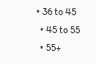• 36 to 45
  • 45 to 55
  • 55+